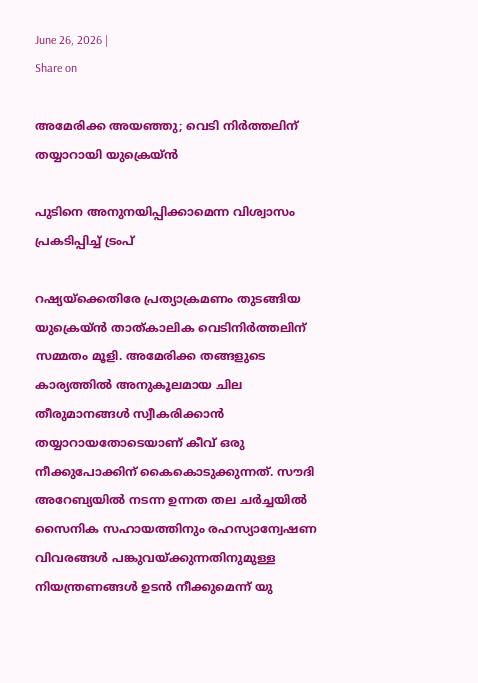June 26, 2026 |
Share on

അമേരിക്ക അയഞ്ഞു; വെടി നിര്‍ത്തലിന് തയ്യാറായി യുക്രെയ്ന്‍

പുടിനെ അനുനയിപ്പിക്കാമെന്ന വിശ്വാസം പ്രകടിപ്പിച്ച് ട്രംപ്

റഷ്യയ്‌ക്കെതിരേ പ്രത്യാക്രമണം തുടങ്ങിയ യുക്രെയ്ന്‍ താത്കാലിക വെടിനിര്‍ത്തലിന് സമ്മതം മൂളി. അമേരിക്ക തങ്ങളുടെ കാര്യത്തില്‍ അനുകൂലമായ ചില തീരുമാനങ്ങള്‍ സ്വീകരിക്കാന്‍ തയ്യാറായതോടെയാണ് കീവ് ഒരു നീക്കുപോക്കിന് കൈകൊടുക്കുന്നത്. സൗദി അറേബ്യയില്‍ നടന്ന ഉന്നത തല ചര്‍ച്ചയില്‍ സൈനിക സഹായത്തിനും രഹസ്യാന്വേഷണ വിവരങ്ങള്‍ പങ്കുവയ്ക്കുന്നതിനുമുള്ള നിയന്ത്രണങ്ങള്‍ ഉടന്‍ നീക്കുമെന്ന് യു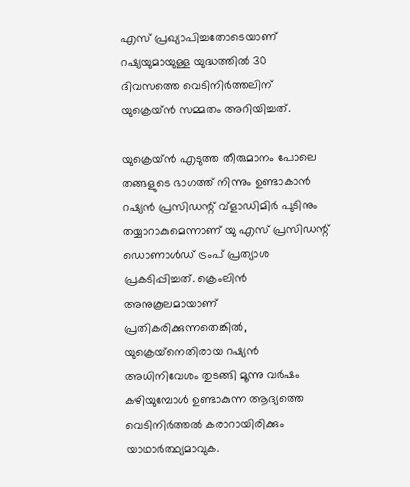എസ് പ്രഖ്യാപിച്ചതോടെയാണ് റഷ്യയുമായുള്ള യുദ്ധത്തില്‍ 30 ദിവസത്തെ വെടിനിര്‍ത്തലിന് യുക്രെയ്ന്‍ സമ്മതം അറിയിച്ചത്.

യുക്രെയ്ന്‍ എടുത്ത തീരുമാനം പോലെ തങ്ങളുടെ ഭാഗത്ത് നിന്നും ഉണ്ടാകാന്‍ റഷ്യന്‍ പ്രസിഡന്റ് വ്‌ളാഡിമിര്‍ പുടിനും തയ്യാറാകുമെന്നാണ് യു എസ് പ്രസിഡന്റ് ഡൊണാള്‍ഡ് ട്രംപ് പ്രത്യാശ പ്രകടിപ്പിച്ചത്. ക്രെംലിന്‍ അനുകൂലമായാണ് പ്രതികരിക്കുന്നതെങ്കില്‍, യുക്രെയ്‌നെതിരായ റഷ്യന്‍ അധിനിവേശം തുടങ്ങി മൂന്നു വര്‍ഷം കഴിയുമ്പോള്‍ ഉണ്ടാകുന്ന ആദ്യത്തെ വെടിനിര്‍ത്തല്‍ കരാറായിരിക്കും യാഥാര്‍ത്ഥ്യമാവുക.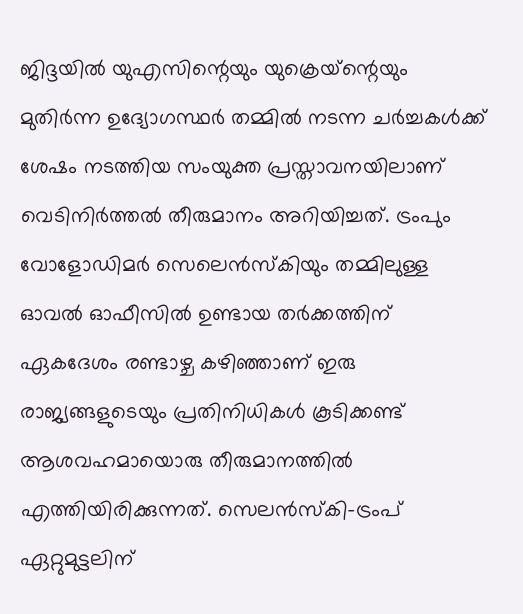ജിദ്ദയില്‍ യുഎസിന്റെയും യുക്രെയ്‌ന്റെയും മുതിര്‍ന്ന ഉദ്യോഗസ്ഥര്‍ തമ്മില്‍ നടന്ന ചര്‍ച്ചകള്‍ക്ക് ശേഷം നടത്തിയ സംയുക്ത പ്രസ്താവനയിലാണ് വെടിനിര്‍ത്തല്‍ തീരുമാനം അറിയിച്ചത്. ട്രംപും വോളോഡിമര്‍ സെലെന്‍സ്‌കിയും തമ്മിലുള്ള ഓവല്‍ ഓഫീസില്‍ ഉണ്ടായ തര്‍ക്കത്തിന് ഏകദേശം രണ്ടാഴ്ച കഴിഞ്ഞാണ് ഇരു രാജ്യങ്ങളുടെയും പ്രതിനിധികള്‍ കൂടിക്കണ്ട് ആശവഹമായൊരു തീരുമാനത്തില്‍ എത്തിയിരിക്കുന്നത്. സെലന്‍സ്‌കി-ട്രംപ് ഏറ്റുമുട്ടലിന്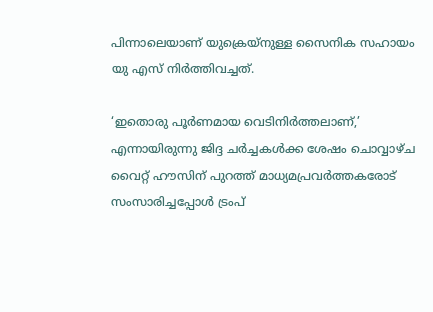പിന്നാലെയാണ് യുക്രെയ്‌നുള്ള സൈനിക സഹായം യു എസ് നിര്‍ത്തിവച്ചത്.

‘ഇതൊരു പൂര്‍ണമായ വെടിനിര്‍ത്തലാണ്,’ എന്നായിരുന്നു ജിദ്ദ ചര്‍ച്ചകള്‍ക്ക ശേഷം ചൊവ്വാഴ്ച വൈറ്റ് ഹൗസിന് പുറത്ത് മാധ്യമപ്രവര്‍ത്തകരോട് സംസാരിച്ചപ്പോള്‍ ട്രംപ്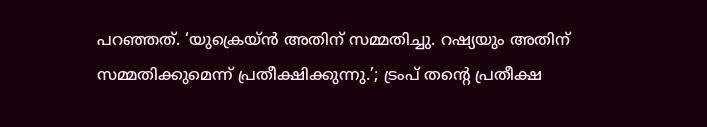പറഞ്ഞത്. ‘യുക്രെയ്ന്‍ അതിന് സമ്മതിച്ചു. റഷ്യയും അതിന് സമ്മതിക്കുമെന്ന് പ്രതീക്ഷിക്കുന്നു.’; ട്രംപ് തന്റെ പ്രതീക്ഷ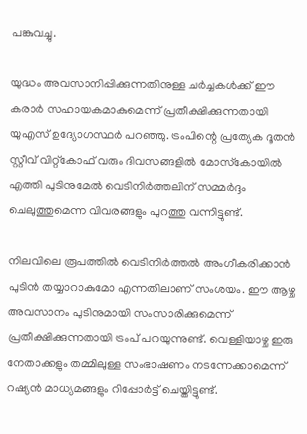പങ്കുവച്ചു.

യുദ്ധം അവസാനിപ്പിക്കുന്നതിനുള്ള ചര്‍ച്ചകള്‍ക്ക് ഈ കരാര്‍ സഹായകമാകുമെന്ന് പ്രതീക്ഷിക്കുന്നതായി യുഎസ് ഉദ്യോഗസ്ഥര്‍ പറഞ്ഞു. ട്രംപിന്റെ പ്രത്യേക ദൂതന്‍ സ്റ്റീവ് വിറ്റ്‌കോഫ് വരും ദിവസങ്ങളില്‍ മോസ്‌കോയില്‍ എത്തി പുടിനുമേല്‍ വെടിനിര്‍ത്തലിന് സമ്മര്‍ദ്ദം ചെലുത്തുമെന്ന വിവരങ്ങളും പുറത്തു വന്നിട്ടുണ്ട്.

നിലവിലെ രൂപത്തില്‍ വെടിനിര്‍ത്തല്‍ അംഗീകരിക്കാന്‍ പുടിന്‍ തയ്യാറാകുമോ എന്നതിലാണ് സംശയം. ഈ ആഴ്ച അവസാനം പുടിനുമായി സംസാരിക്കുമെന്ന് പ്രതീക്ഷിക്കുന്നതായി ട്രംപ് പറയുന്നുണ്ട്. വെള്ളിയാഴ്ച ഇരു നേതാക്കളും തമ്മിലുള്ള സംഭാഷണം നടന്നേക്കാമെന്ന് റഷ്യന്‍ മാധ്യമങ്ങളും റിപ്പോര്‍ട്ട് ചെയ്തിട്ടുണ്ട്.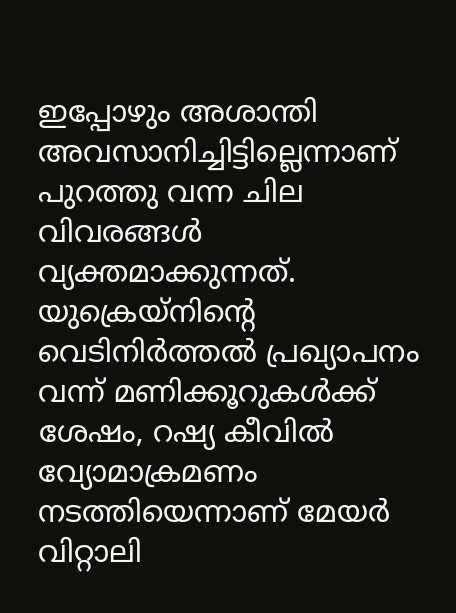ഇപ്പോഴും അശാന്തി അവസാനിച്ചിട്ടില്ലെന്നാണ് പുറത്തു വന്ന ചില വിവരങ്ങള്‍ വ്യക്തമാക്കുന്നത്. യുക്രെയ്നിന്റെ വെടിനിര്‍ത്തല്‍ പ്രഖ്യാപനം വന്ന് മണിക്കൂറുകള്‍ക്ക് ശേഷം, റഷ്യ കീവില്‍ വ്യോമാക്രമണം നടത്തിയെന്നാണ് മേയര്‍ വിറ്റാലി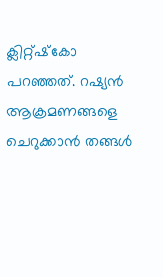ക്ലിറ്റ്ഷ്‌കോ പറഞ്ഞത്. റഷ്യന്‍ ആക്രമണങ്ങളെ ചെറുക്കാന്‍ തങ്ങള്‍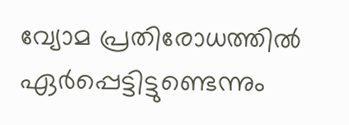വ്യോമ പ്രതിരോധത്തില്‍ ഏര്‍പ്പെട്ടിട്ടുണ്ടെന്നും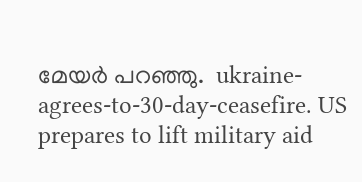മേയര്‍ പറഞ്ഞു.  ukraine-agrees-to-30-day-ceasefire. US prepares to lift military aid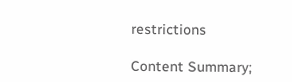restrictions

Content Summary;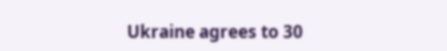Ukraine agrees to 30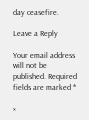day ceasefire.

Leave a Reply

Your email address will not be published. Required fields are marked *

×